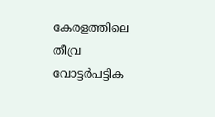കേരളത്തിലെ തീവ്ര വോട്ടർപട്ടിക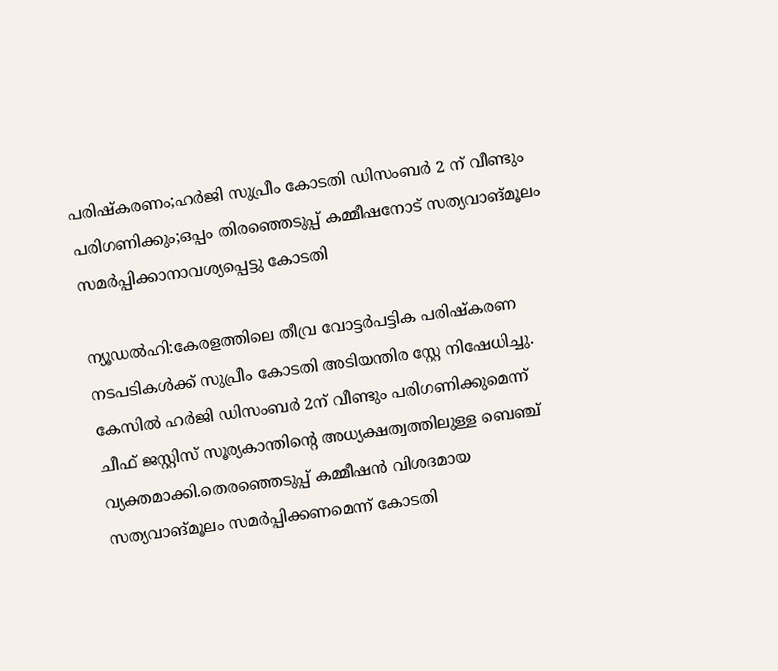പരിഷ്കരണം;ഹർജി സുപ്രീം കോടതി ഡിസംബർ 2 ന് വീണ്ടും പരിഗണിക്കും;ഒപ്പം തിരഞ്ഞെടുപ്പ് കമ്മീഷനോട് സത്യവാങ്മൂലം സമർപ്പിക്കാനാ‍‍വശ്യപ്പെട്ടു കോടതി

ന്യൂഡൽഹി:കേരളത്തിലെ തീവ്ര വോട്ടർപട്ടിക പരിഷ്കരണ നടപടികൾക്ക് സുപ്രീം കോടതി അടിയന്തിര സ്റ്റേ നിഷേധിച്ചു. കേസിൽ ഹർജി ഡിസംബർ 2ന് വീണ്ടും പരിഗണിക്കുമെന്ന് ചീഫ് ജസ്റ്റിസ് സൂര്യകാന്തിന്റെ അധ്യക്ഷത്വത്തിലുള്ള ബെഞ്ച് വ്യക്തമാക്കി.തെരഞ്ഞെടുപ്പ് കമ്മീഷൻ വിശദമായ സത്യവാങ്മൂലം സമർപ്പിക്കണമെന്ന് കോടതി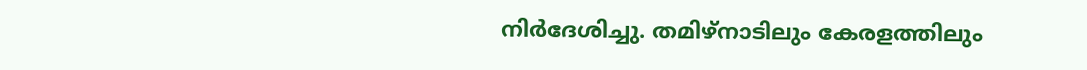നിർദേശിച്ചു. തമിഴ്നാടിലും കേരളത്തിലും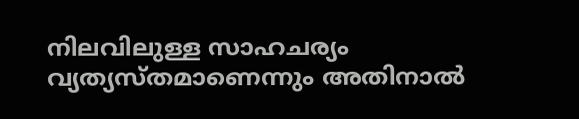നിലവിലുള്ള സാഹചര്യം വ്യത്യസ്തമാണെന്നും അതിനാൽ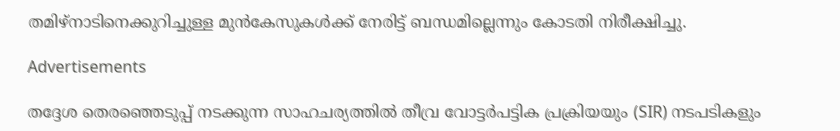തമിഴ്നാടിനെക്കുറിച്ചുള്ള മുൻകേസുകൾക്ക് നേരിട്ട് ബന്ധമില്ലെന്നും കോടതി നിരീക്ഷിച്ചു.

Advertisements

തദ്ദേശ തെരഞ്ഞെടുപ്പ് നടക്കുന്ന സാഹചര്യത്തിൽ തീവ്ര വോട്ടർപട്ടിക പ്രക്രിയയും (SIR) നടപടികളും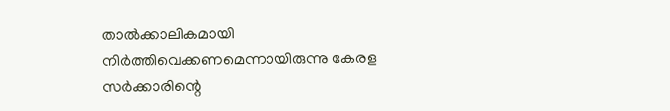താൽക്കാലികമായി നിർത്തിവെക്കണമെന്നായിരുന്നു കേരള സർക്കാരിന്റെ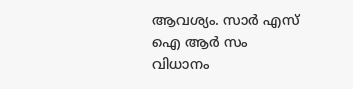ആവശ്യം. സാർ എസ് ഐ ആർ സം വിധാനം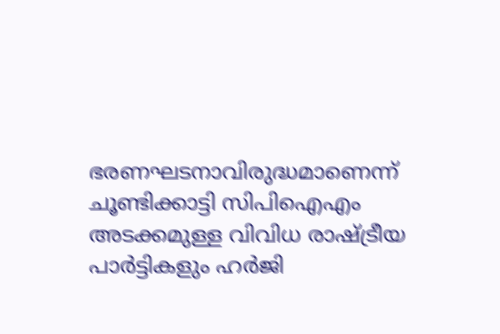ഭരണഘടനാവിരുദ്ധമാണെന്ന് ചൂണ്ടിക്കാട്ടി സിപിഐഎം അടക്കമുള്ള വിവിധ രാഷ്ട്രീയ പാർട്ടികളും ഹർജി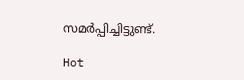സമർപ്പിച്ചിട്ടുണ്ട്.

Hot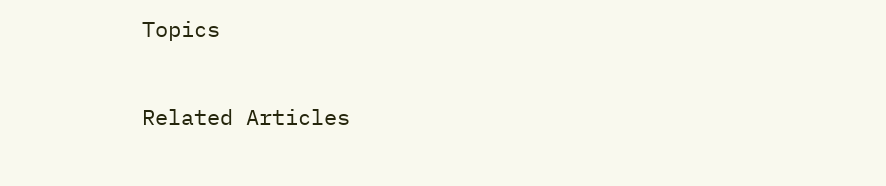Topics

Related Articles